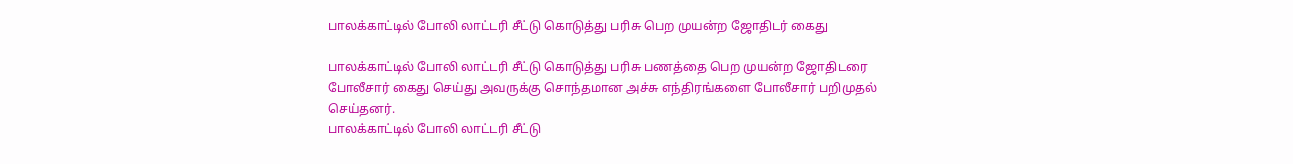பாலக்காட்டில் போலி லாட்டரி சீட்டு கொடுத்து பரிசு பெற முயன்ற ஜோதிடர் கைது

பாலக்காட்டில் போலி லாட்டரி சீட்டு கொடுத்து பரிசு பணத்தை பெற முயன்ற ஜோதிடரை போலீசார் கைது செய்து அவருக்கு சொந்தமான அச்சு எந்திரங்களை போலீசார் பறிமுதல் செய்தனர்.
பாலக்காட்டில் போலி லாட்டரி சீட்டு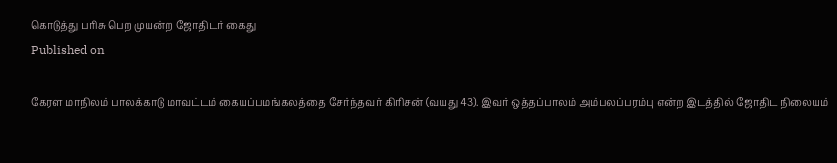கொடுத்து பரிசு பெற முயன்ற ஜோதிடர் கைது
Published on

கேரள மாநிலம் பாலக்காடு மாவட்டம் கையப்பமங்கலத்தை சேர்ந்தவர் கிரிசன் (வயது 43). இவர் ஒத்தப்பாலம் அம்பலப்பரம்பு என்ற இடத்தில் ஜோதிட நிலையம்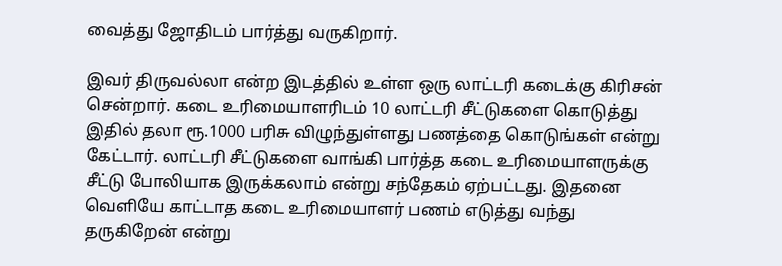வைத்து ஜோதிடம் பார்த்து வருகிறார்.

இவர் திருவல்லா என்ற இடத்தில் உள்ள ஒரு லாட்டரி கடைக்கு கிரிசன் சென்றார். கடை உரிமையாளரிடம் 10 லாட்டரி சீட்டுகளை கொடுத்து இதில் தலா ரூ.1000 பரிசு விழுந்துள்ளது பணத்தை கொடுங்கள் என்று கேட்டார். லாட்டரி சீட்டுகளை வாங்கி பார்த்த கடை உரிமையாளருக்கு சீட்டு போலியாக இருக்கலாம் என்று சந்தேகம் ஏற்பட்டது. இதனை வெளியே காட்டாத கடை உரிமையாளர் பணம் எடுத்து வந்து தருகிறேன் என்று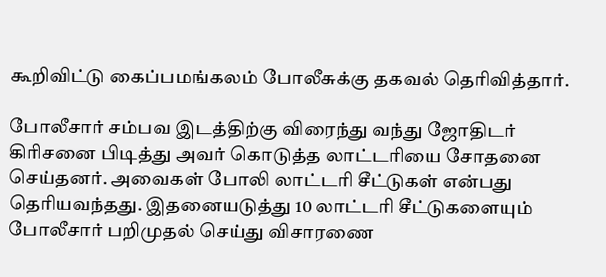கூறிவிட்டு கைப்பமங்கலம் போலீசுக்கு தகவல் தெரிவித்தார்.

போலீசார் சம்பவ இடத்திற்கு விரைந்து வந்து ஜோதிடர் கிரிசனை பிடித்து அவர் கொடுத்த லாட்டரியை சோதனை செய்தனர். அவைகள் போலி லாட்டரி சீட்டுகள் என்பது தெரியவந்தது. இதனையடுத்து 10 லாட்டரி சீட்டுகளையும் போலீசார் பறிமுதல் செய்து விசாரணை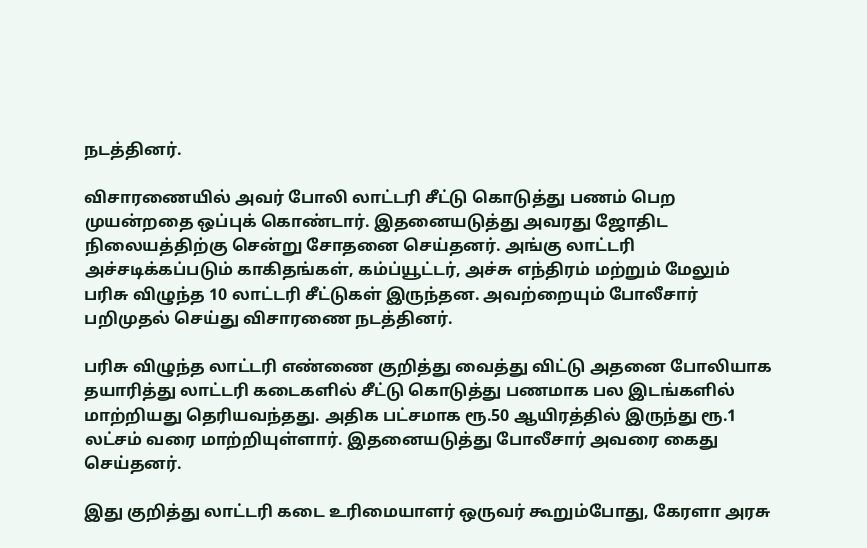நடத்தினர்.

விசாரணையில் அவர் போலி லாட்டரி சீட்டு கொடுத்து பணம் பெற முயன்றதை ஒப்புக் கொண்டார். இதனையடுத்து அவரது ஜோதிட நிலையத்திற்கு சென்று சோதனை செய்தனர். அங்கு லாட்டரி அச்சடிக்கப்படும் காகிதங்கள், கம்ப்யூட்டர், அச்சு எந்திரம் மற்றும் மேலும் பரிசு விழுந்த 10 லாட்டரி சீட்டுகள் இருந்தன. அவற்றையும் போலீசார் பறிமுதல் செய்து விசாரணை நடத்தினர்.

பரிசு விழுந்த லாட்டரி எண்ணை குறித்து வைத்து விட்டு அதனை போலியாக தயாரித்து லாட்டரி கடைகளில் சீட்டு கொடுத்து பணமாக பல இடங்களில் மாற்றியது தெரியவந்தது. அதிக பட்சமாக ரூ.50 ஆயிரத்தில் இருந்து ரூ.1 லட்சம் வரை மாற்றியுள்ளார். இதனையடுத்து போலீசார் அவரை கைது செய்தனர்.

இது குறித்து லாட்டரி கடை உரிமையாளர் ஒருவர் கூறும்போது, கேரளா அரசு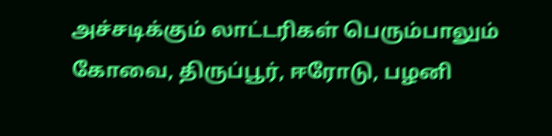அச்சடிக்கும் லாட்டரிகள் பெரும்பாலும் கோவை, திருப்பூர், ஈரோடு, பழனி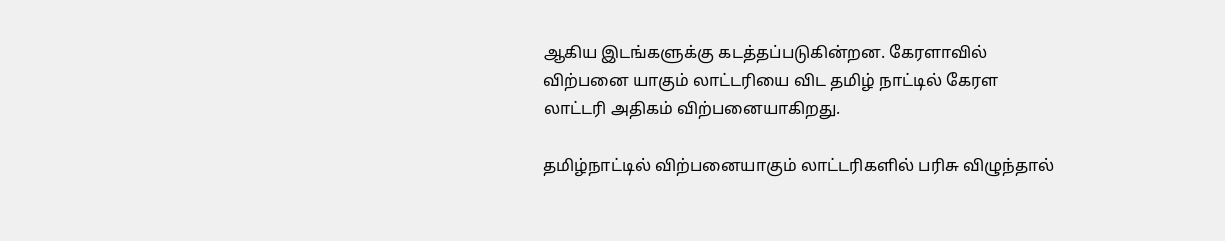ஆகிய இடங்களுக்கு கடத்தப்படுகின்றன. கேரளாவில் விற்பனை யாகும் லாட்டரியை விட தமிழ் நாட்டில் கேரள லாட்டரி அதிகம் விற்பனையாகிறது.

தமிழ்நாட்டில் விற்பனையாகும் லாட்டரிகளில் பரிசு விழுந்தால்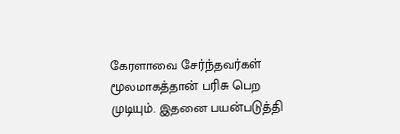கேரளாவை சேர்ந்தவர்கள் மூலமாகத்தான் பரிசு பெற முடியும். இதனை பயன்படுத்தி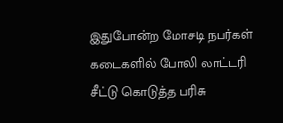இதுபோன்ற மோசடி நபர்கள் கடைகளில் போலி லாட்டரி சீட்டு கொடுத்த பரிசு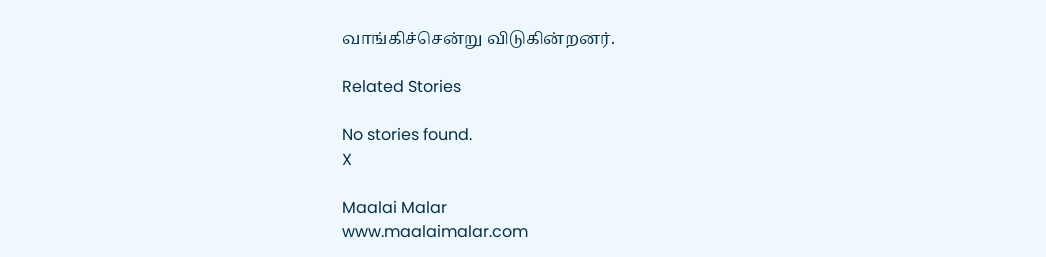வாங்கிச்சென்று விடுகின்றனர்.

Related Stories

No stories found.
X

Maalai Malar
www.maalaimalar.com